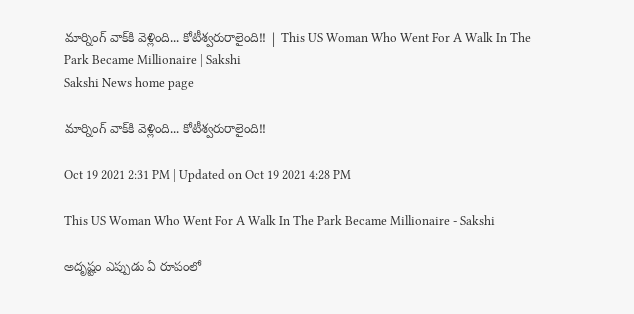మార్నింగ్‌ వాక్‌కి వెళ్లింది... కోటీశ్వరురాలైంది!! | This US Woman Who Went For A Walk In The Park Became Millionaire | Sakshi
Sakshi News home page

మార్నింగ్‌ వాక్‌కి వెళ్లింది... కోటీశ్వరురాలైంది!!

Oct 19 2021 2:31 PM | Updated on Oct 19 2021 4:28 PM

This US Woman Who Went For A Walk In The Park Became Millionaire - Sakshi

అదృష్టం ఎప్పుడు ఏ రూపంలో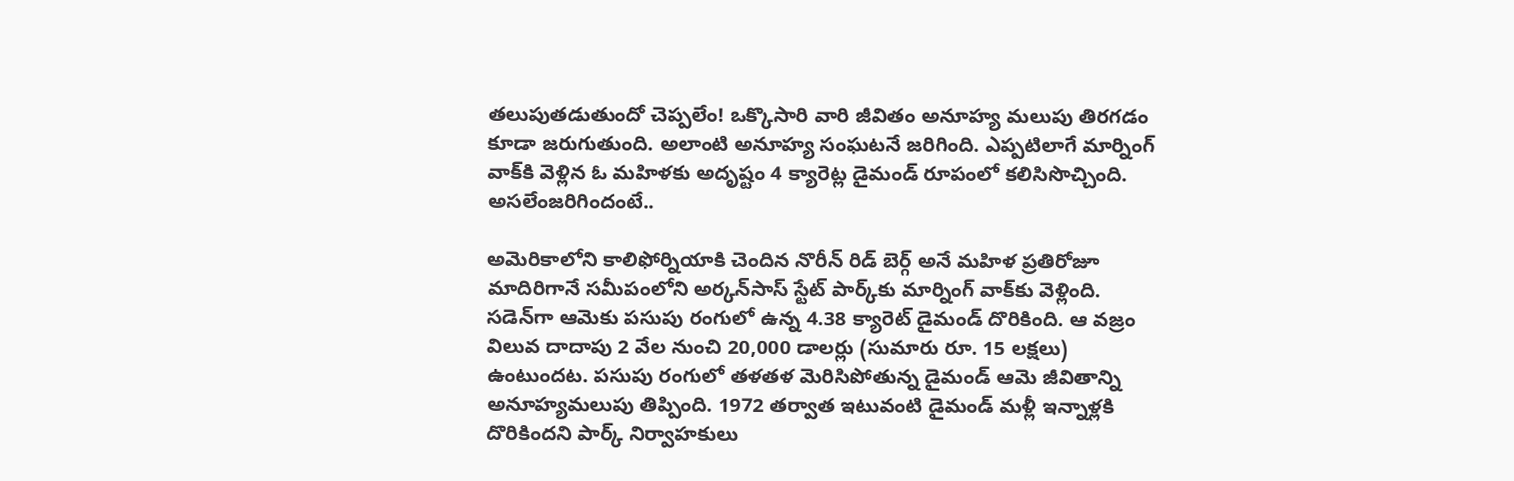తలుపుతడుతుందో చెప్పలేం! ఒక్కొసారి వారి జీవితం అనూహ్య మలుపు తిరగడం కూడా జరుగుతుంది. అలాంటి అనూహ్య సంఘటనే జరిగింది. ఎప్పటిలాగే మార్నింగ్‌ వాక్‌కి వెళ్లిన ఓ మహిళకు అదృష్టం 4 క్యారెట్ల డైమండ్‌ రూపంలో కలిసిసొచ్చింది. అసలేంజరిగిందంటే..

అమెరికాలోని కాలిఫోర్నియాకి చెందిన నొరీన్‌ రిడ్‌ బెర్గ్‌ అనే మహిళ ప్రతిరోజూ మాదిరిగానే సమీపంలోని అర్కన్‌సాస్‌ స్టేట్‌ పార్క్‌కు మార్నింగ్‌ వాక్‌కు వెళ్లింది. సడెన్‌గా ఆమెకు పసుపు రంగులో ఉన్న 4.38 క్యారెట్‌ డైమండ్‌ దొరికింది. ఆ వజ్రం విలువ దాదాపు 2 వేల నుంచి 20,000 డాలర్లు (సుమారు రూ. 15 లక్షలు) ఉంటుందట. పసుపు రంగులో తళతళ మెరిసిపోతున్న డైమండ్‌ ఆమె జీవితాన్ని అనూహ్యమలుపు తిప్పింది. 1972 తర్వాత ఇటువంటి డైమండ్‌ మళ్లీ ఇన్నాళ్లకి దొరికిందని పార్క్‌ నిర్వాహకులు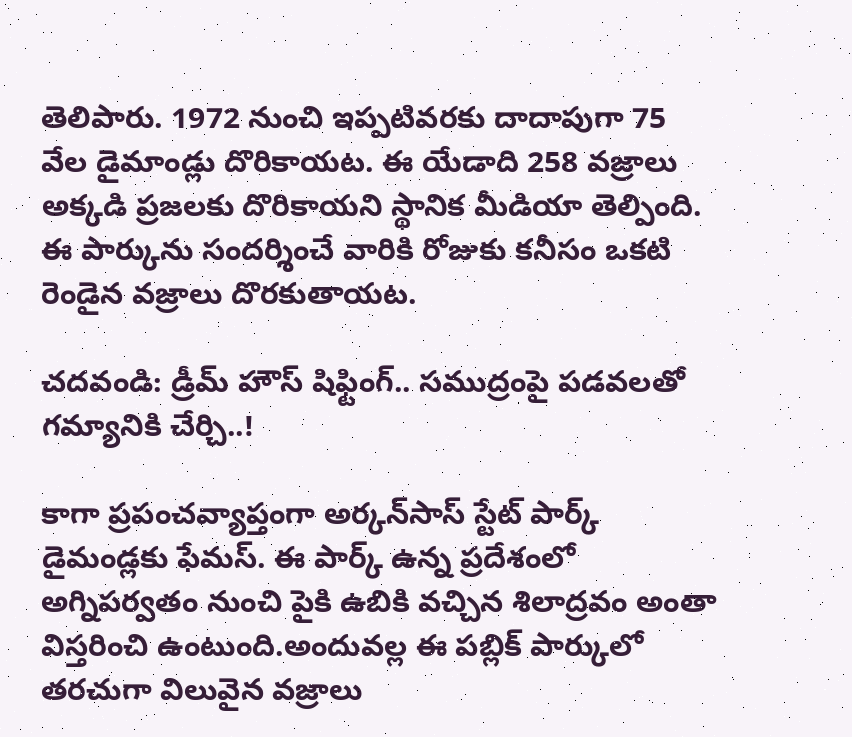తెలిపారు. 1972 నుంచి ఇప్పటివరకు దాదాపుగా 75 వేల డైమాండ్లు దొరికాయట. ఈ యేడాది 258 వజ్రాలు అక్కడి ప్రజలకు దొరికాయని స్థానిక మీడియా తెల్పింది. ఈ పార్కును సందర్శించే వారికి రోజుకు కనీసం ఒకటి రెండైన వజ్రాలు దొరకుతాయట.

చదవండి: డ్రీమ్‌ హౌస్‌ షిఫ్టింగ్‌.. సముద్రంపై పడవలతో గమ్యానికి చేర్చి..!

కాగా ప్రపంచవ్యాప్తంగా అర్కన్‌సాస్‌ స్టేట్‌ పార్క్‌ డైమండ్లకు ఫేమస్‌. ఈ పార్క్‌ ఉన్న ప్రదేశంలో అగ్నిపర్వతం నుంచి పైకి ఉబికి వచ్చిన శిలాద్రవం అంతా విస్తరించి ఉంటుంది.అందువల్ల ఈ పబ్లిక్‌ పార్కులో తరచుగా విలువైన వజ్రాలు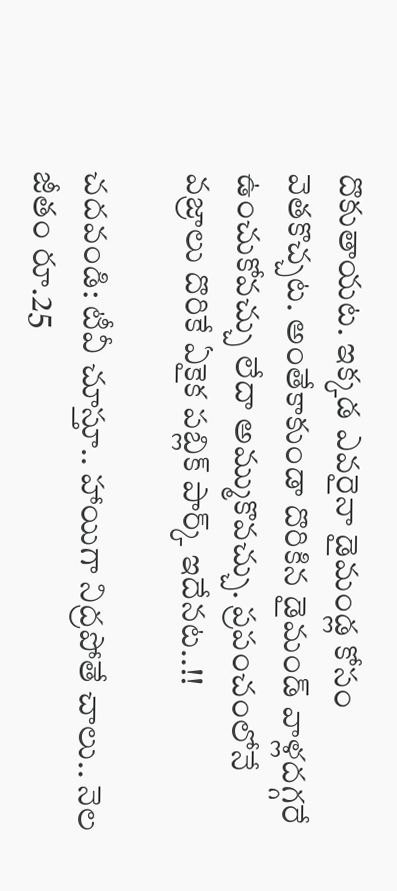దొకుతాయట. ఇక్కడ ఎవరైనా డైమండ్ల కోసం వెతకొచ్చట. అంతేకాకుండా దొరికిన డైమండ్‌ వాళ్లదగ్గరే ఉంచుకోవచ్చు లేదా అమ్ముకొవచ్చు. ప్రపంచంలోనే వజ్రాలు దొరికే ఏకైక పబ్లిక్‌ పార్క్‌ ఇదేనట..!!

చదవండి: టీవీ చూస్తూ.. హాయిగా నిద్రపోతే చాలు.. నెల జీతం రూ.25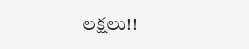లక్షలు!!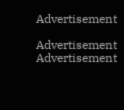Advertisement

Advertisement
Advertisement